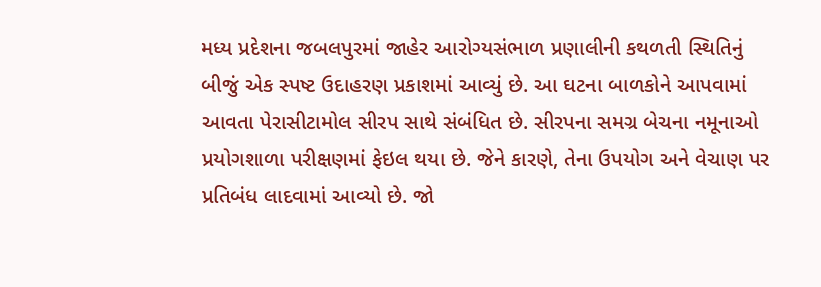મધ્ય પ્રદેશના જબલપુરમાં જાહેર આરોગ્યસંભાળ પ્રણાલીની કથળતી સ્થિતિનું બીજું એક સ્પષ્ટ ઉદાહરણ પ્રકાશમાં આવ્યું છે. આ ઘટના બાળકોને આપવામાં આવતા પેરાસીટામોલ સીરપ સાથે સંબંધિત છે. સીરપના સમગ્ર બેચના નમૂનાઓ પ્રયોગશાળા પરીક્ષણમાં ફેઇલ થયા છે. જેને કારણે, તેના ઉપયોગ અને વેચાણ પર પ્રતિબંધ લાદવામાં આવ્યો છે. જો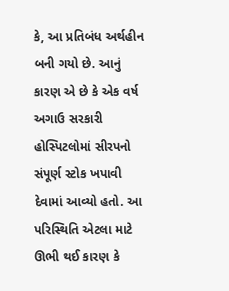કે, આ પ્રતિબંધ અર્થહીન બની ગયો છે. આનું કારણ એ છે કે એક વર્ષ અગાઉ સરકારી હોસ્પિટલોમાં સીરપનો સંપૂર્ણ સ્ટોક ખપાવી દેવામાં આવ્યો હતો. આ પરિસ્થિતિ એટલા માટે ઊભી થઈ કારણ કે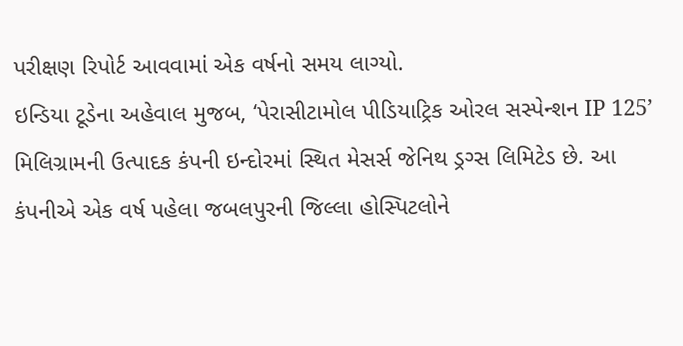પરીક્ષણ રિપોર્ટ આવવામાં એક વર્ષનો સમય લાગ્યો.
ઇન્ડિયા ટૂડેના અહેવાલ મુજબ, ‘પેરાસીટામોલ પીડિયાટ્રિક ઓરલ સસ્પેન્શન IP 125’ મિલિગ્રામની ઉત્પાદક કંપની ઇન્દોરમાં સ્થિત મેસર્સ જેનિથ ડ્રગ્સ લિમિટેડ છે. આ કંપનીએ એક વર્ષ પહેલા જબલપુરની જિલ્લા હોસ્પિટલોને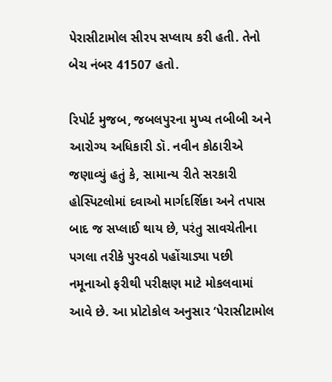પેરાસીટામોલ સીરપ સપ્લાય કરી હતી. તેનો બેચ નંબર 41507 હતો.

રિપોર્ટ મુજબ, જબલપુરના મુખ્ય તબીબી અને આરોગ્ય અધિકારી ડૉ. નવીન કોઠારીએ જણાવ્યું હતું કે, સામાન્ય રીતે સરકારી હોસ્પિટલોમાં દવાઓ માર્ગદર્શિકા અને તપાસ બાદ જ સપ્લાઈ થાય છે, પરંતુ સાવચેતીના પગલા તરીકે પુરવઠો પહોંચાડ્યા પછી નમૂનાઓ ફરીથી પરીક્ષણ માટે મોકલવામાં આવે છે. આ પ્રોટોકોલ અનુસાર ‘પેરાસીટામોલ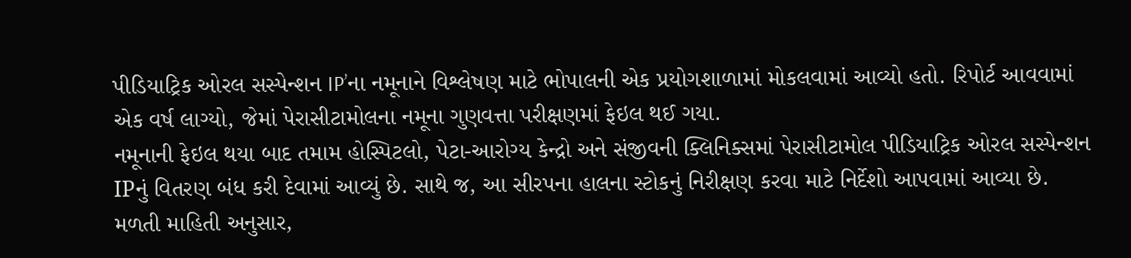પીડિયાટ્રિક ઓરલ સસ્પેન્શન IP’ના નમૂનાને વિશ્લેષણ માટે ભોપાલની એક પ્રયોગશાળામાં મોકલવામાં આવ્યો હતો. રિપોર્ટ આવવામાં એક વર્ષ લાગ્યો, જેમાં પેરાસીટામોલના નમૂના ગુણવત્તા પરીક્ષણમાં ફેઇલ થઈ ગયા.
નમૂનાની ફેઇલ થયા બાદ તમામ હોસ્પિટલો, પેટા-આરોગ્ય કેન્દ્રો અને સંજીવની ક્લિનિક્સમાં પેરાસીટામોલ પીડિયાટ્રિક ઓરલ સસ્પેન્શન IPનું વિતરણ બંધ કરી દેવામાં આવ્યું છે. સાથે જ, આ સીરપના હાલના સ્ટોકનું નિરીક્ષણ કરવા માટે નિર્દેશો આપવામાં આવ્યા છે. મળતી માહિતી અનુસાર,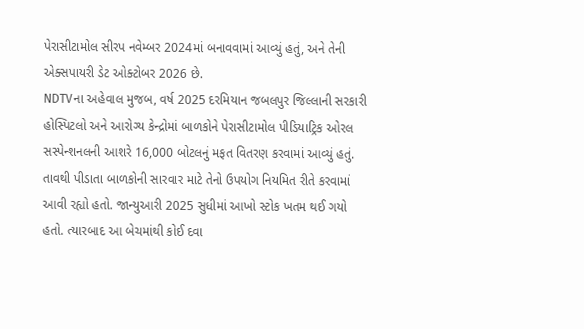પેરાસીટામોલ સીરપ નવેમ્બર 2024માં બનાવવામાં આવ્યું હતું, અને તેની એક્સપાયરી ડેટ ઓક્ટોબર 2026 છે.
NDTVના અહેવાલ મુજબ, વર્ષ 2025 દરમિયાન જબલપુર જિલ્લાની સરકારી હોસ્પિટલો અને આરોગ્ય કેન્દ્રોમાં બાળકોને પેરાસીટામોલ પીડિયાટ્રિક ઓરલ સસ્પેન્શનલની આશરે 16,000 બોટલનું મફત વિતરણ કરવામાં આવ્યું હતું. તાવથી પીડાતા બાળકોની સારવાર માટે તેનો ઉપયોગ નિયમિત રીતે કરવામાં આવી રહ્યો હતો. જાન્યુઆરી 2025 સુધીમાં આખો સ્ટોક ખતમ થઈ ગયો હતો. ત્યારબાદ આ બેચમાંથી કોઈ દવા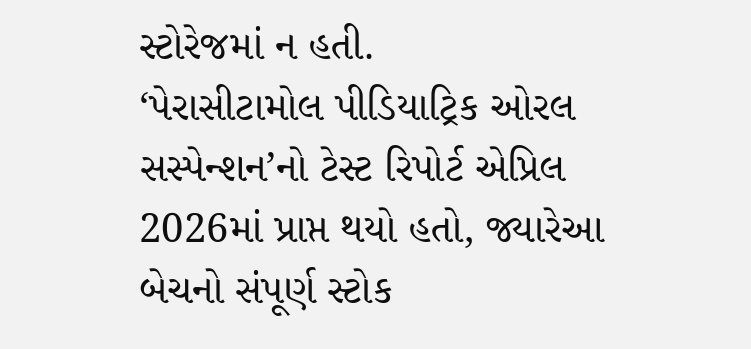સ્ટોરેજમાં ન હતી.
‘પેરાસીટામોલ પીડિયાટ્રિક ઓરલ સસ્પેન્શન’નો ટેસ્ટ રિપોર્ટ એપ્રિલ 2026માં પ્રાપ્ત થયો હતો, જ્યારેઆ બેચનો સંપૂર્ણ સ્ટોક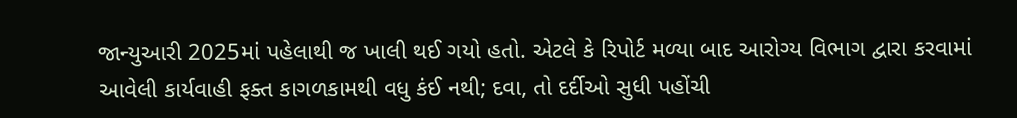જાન્યુઆરી 2025માં પહેલાથી જ ખાલી થઈ ગયો હતો. એટલે કે રિપોર્ટ મળ્યા બાદ આરોગ્ય વિભાગ દ્વારા કરવામાં આવેલી કાર્યવાહી ફક્ત કાગળકામથી વધુ કંઈ નથી; દવા, તો દર્દીઓ સુધી પહોંચી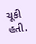ચૂકી હતી.